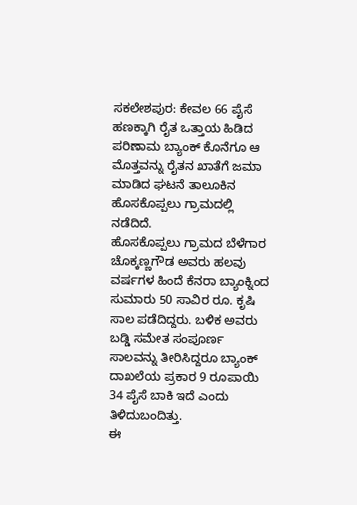ಸಕಲೇಶಪುರ: ಕೇವಲ 66 ಪೈಸೆ ಹಣಕ್ಕಾಗಿ ರೈತ ಒತ್ತಾಯ ಹಿಡಿದ ಪರಿಣಾಮ ಬ್ಯಾಂಕ್ ಕೊನೆಗೂ ಆ ಮೊತ್ತವನ್ನು ರೈತನ ಖಾತೆಗೆ ಜಮಾ ಮಾಡಿದ ಘಟನೆ ತಾಲೂಕಿನ ಹೊಸಕೊಪ್ಪಲು ಗ್ರಾಮದಲ್ಲಿ ನಡೆದಿದೆ.
ಹೊಸಕೊಪ್ಪಲು ಗ್ರಾಮದ ಬೆಳೆಗಾರ ಚೊಕ್ಕಣ್ಣಗೌಡ ಅವರು ಹಲವು ವರ್ಷಗಳ ಹಿಂದೆ ಕೆನರಾ ಬ್ಯಾಂಕ್ನಿಂದ ಸುಮಾರು 50 ಸಾವಿರ ರೂ. ಕೃಷಿ ಸಾಲ ಪಡೆದಿದ್ದರು. ಬಳಿಕ ಅವರು ಬಡ್ಡಿ ಸಮೇತ ಸಂಪೂರ್ಣ ಸಾಲವನ್ನು ತೀರಿಸಿದ್ದರೂ ಬ್ಯಾಂಕ್ ದಾಖಲೆಯ ಪ್ರಕಾರ 9 ರೂಪಾಯಿ 34 ಪೈಸೆ ಬಾಕಿ ಇದೆ ಎಂದು ತಿಳಿದುಬಂದಿತ್ತು.
ಈ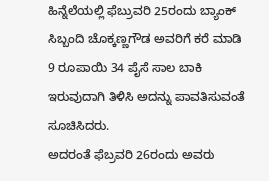ಹಿನ್ನೆಲೆಯಲ್ಲಿ ಫೆಬ್ರುವರಿ 25ರಂದು ಬ್ಯಾಂಕ್ ಸಿಬ್ಬಂದಿ ಚೊಕ್ಕಣ್ಣಗೌಡ ಅವರಿಗೆ ಕರೆ ಮಾಡಿ 9 ರೂಪಾಯಿ 34 ಪೈಸೆ ಸಾಲ ಬಾಕಿ ಇರುವುದಾಗಿ ತಿಳಿಸಿ ಅದನ್ನು ಪಾವತಿಸುವಂತೆ ಸೂಚಿಸಿದರು.
ಅದರಂತೆ ಫೆಬ್ರವರಿ 26ರಂದು ಅವರು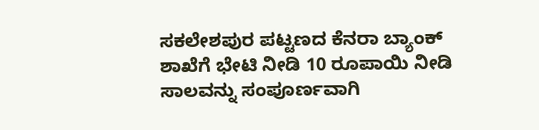ಸಕಲೇಶಪುರ ಪಟ್ಟಣದ ಕೆನರಾ ಬ್ಯಾಂಕ್ ಶಾಖೆಗೆ ಭೇಟಿ ನೀಡಿ 10 ರೂಪಾಯಿ ನೀಡಿ ಸಾಲವನ್ನು ಸಂಪೂರ್ಣವಾಗಿ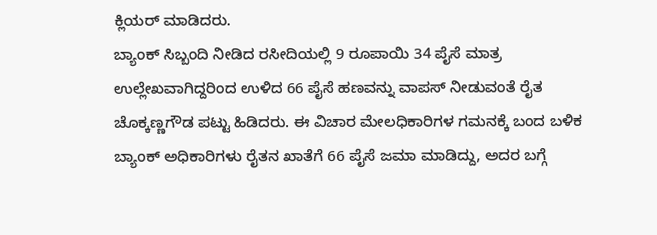ಕ್ಲಿಯರ್ ಮಾಡಿದರು.
ಬ್ಯಾಂಕ್ ಸಿಬ್ಬಂದಿ ನೀಡಿದ ರಸೀದಿಯಲ್ಲಿ 9 ರೂಪಾಯಿ 34 ಪೈಸೆ ಮಾತ್ರ ಉಲ್ಲೇಖವಾಗಿದ್ದರಿಂದ ಉಳಿದ 66 ಪೈಸೆ ಹಣವನ್ನು ವಾಪಸ್ ನೀಡುವಂತೆ ರೈತ ಚೊಕ್ಕಣ್ಣಗೌಡ ಪಟ್ಟು ಹಿಡಿದರು. ಈ ವಿಚಾರ ಮೇಲಧಿಕಾರಿಗಳ ಗಮನಕ್ಕೆ ಬಂದ ಬಳಿಕ ಬ್ಯಾಂಕ್ ಅಧಿಕಾರಿಗಳು ರೈತನ ಖಾತೆಗೆ 66 ಪೈಸೆ ಜಮಾ ಮಾಡಿದ್ದು, ಅದರ ಬಗ್ಗೆ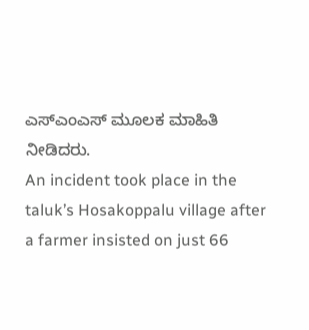ಎಸ್ಎಂಎಸ್ ಮೂಲಕ ಮಾಹಿತಿ ನೀಡಿದರು.
An incident took place in the taluk’s Hosakoppalu village after a farmer insisted on just 66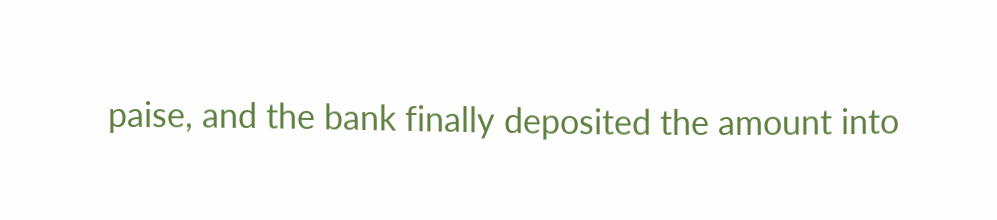paise, and the bank finally deposited the amount into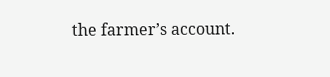the farmer’s account.